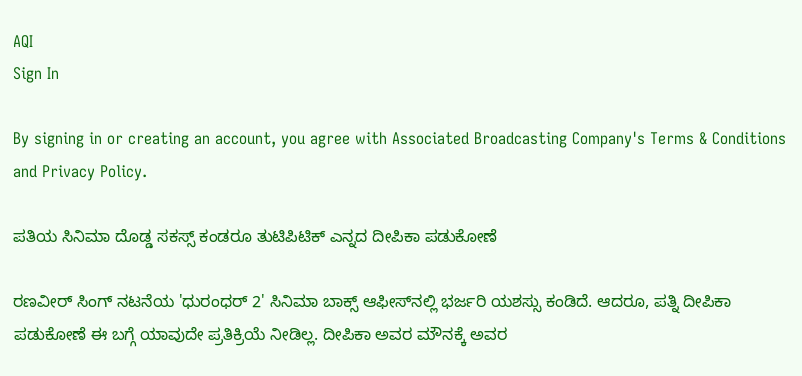AQI
Sign In

By signing in or creating an account, you agree with Associated Broadcasting Company's Terms & Conditions and Privacy Policy.

ಪತಿಯ ಸಿನಿಮಾ ದೊಡ್ಡ ಸಕಸ್ಸ್ ಕಂಡರೂ ತುಟಿಪಿಟಿಕ್ ಎನ್ನದ ದೀಪಿಕಾ ಪಡುಕೋಣೆ

ರಣವೀರ್ ಸಿಂಗ್ ನಟನೆಯ 'ಧುರಂಧರ್ 2' ಸಿನಿಮಾ ಬಾಕ್ಸ್ ಆಫೀಸ್‌ನಲ್ಲಿ ಭರ್ಜರಿ ಯಶಸ್ಸು ಕಂಡಿದೆ. ಆದರೂ, ಪತ್ನಿ ದೀಪಿಕಾ ಪಡುಕೋಣೆ ಈ ಬಗ್ಗೆ ಯಾವುದೇ ಪ್ರತಿಕ್ರಿಯೆ ನೀಡಿಲ್ಲ. ದೀಪಿಕಾ ಅವರ ಮೌನಕ್ಕೆ ಅವರ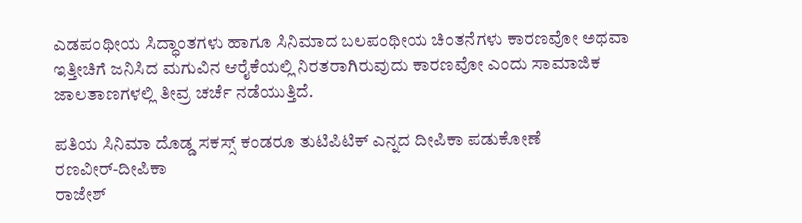ಎಡಪಂಥೀಯ ಸಿದ್ಧಾಂತಗಳು ಹಾಗೂ ಸಿನಿಮಾದ ಬಲಪಂಥೀಯ ಚಿಂತನೆಗಳು ಕಾರಣವೋ ಅಥವಾ ಇತ್ತೀಚಿಗೆ ಜನಿಸಿದ ಮಗುವಿನ ಆರೈಕೆಯಲ್ಲಿ ನಿರತರಾಗಿರುವುದು ಕಾರಣವೋ ಎಂದು ಸಾಮಾಜಿಕ ಜಾಲತಾಣಗಳಲ್ಲಿ ತೀವ್ರ ಚರ್ಚೆ ನಡೆಯುತ್ತಿದೆ.

ಪತಿಯ ಸಿನಿಮಾ ದೊಡ್ಡ ಸಕಸ್ಸ್ ಕಂಡರೂ ತುಟಿಪಿಟಿಕ್ ಎನ್ನದ ದೀಪಿಕಾ ಪಡುಕೋಣೆ
ರಣವೀರ್-ದೀಪಿಕಾ
ರಾಜೇಶ್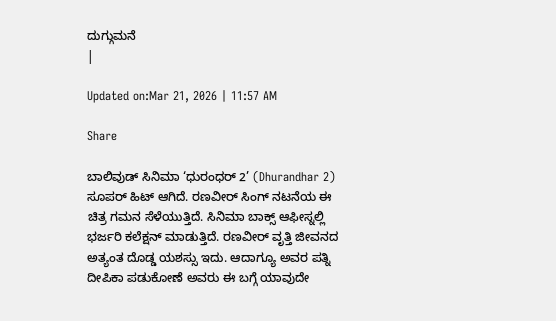ದುಗ್ಗುಮನೆ
|

Updated on:Mar 21, 2026 | 11:57 AM

Share

ಬಾಲಿವುಡ್ ಸಿನಿಮಾ ‘ಧುರಂಧರ್ 2’ (Dhurandhar 2) ಸೂಪರ್ ಹಿಟ್ ಆಗಿದೆ. ರಣವೀರ್ ಸಿಂಗ್ ನಟನೆಯ ಈ ಚಿತ್ರ ಗಮನ ಸೆಳೆಯುತ್ತಿದೆ. ಸಿನಿಮಾ ಬಾಕ್ಸ್ ಆಫೀಸ್ನಲ್ಲಿ ಭರ್ಜರಿ ಕಲೆಕ್ಷನ್ ಮಾಡುತ್ತಿದೆ. ರಣವೀರ್ ವೃತ್ತಿ ಜೀವನದ ಅತ್ಯಂತ ದೊಡ್ಡ ಯಶಸ್ಸು ಇದು. ಆದಾಗ್ಯೂ ಅವರ ಪತ್ನಿ ದೀಪಿಕಾ ಪಡುಕೋಣೆ ಅವರು ಈ ಬಗ್ಗೆ ಯಾವುದೇ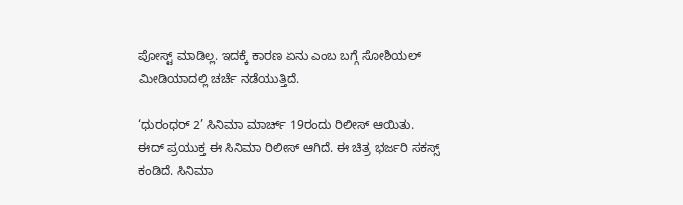ಪೋಸ್ಟ್ ಮಾಡಿಲ್ಲ. ಇದಕ್ಕೆ ಕಾರಣ ಏನು ಎಂಬ ಬಗ್ಗೆ ಸೋಶಿಯಲ್ ಮೀಡಿಯಾದಲ್ಲಿ ಚರ್ಚೆ ನಡೆಯುತ್ತಿದೆ.

‘ಧುರಂಧರ್ 2’ ಸಿನಿಮಾ ಮಾರ್ಚ್ 19ರಂದು ರಿಲೀಸ್ ಆಯಿತು. ಈದ್ ಪ್ರಯುಕ್ತ ಈ ಸಿನಿಮಾ ರಿಲೀಸ್ ಆಗಿದೆ. ಈ ಚಿತ್ರ ಭರ್ಜರಿ ಸಕಸ್ಸ್ ಕಂಡಿದೆ. ಸಿನಿಮಾ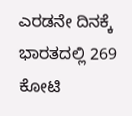ಎರಡನೇ ದಿನಕ್ಕೆ ಭಾರತದಲ್ಲಿ 269 ಕೋಟಿ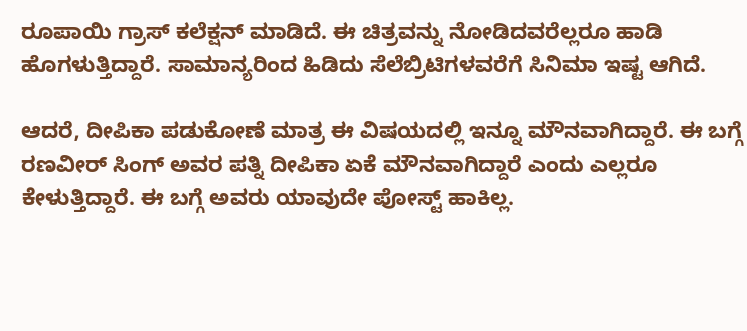ರೂಪಾಯಿ ಗ್ರಾಸ್ ಕಲೆಕ್ಷನ್ ಮಾಡಿದೆ. ಈ ಚಿತ್ರವನ್ನು ನೋಡಿದವರೆಲ್ಲರೂ ಹಾಡಿ ಹೊಗಳುತ್ತಿದ್ದಾರೆ. ಸಾಮಾನ್ಯರಿಂದ ಹಿಡಿದು ಸೆಲೆಬ್ರಿಟಿಗಳವರೆಗೆ ಸಿನಿಮಾ ಇಷ್ಟ ಆಗಿದೆ.

ಆದರೆ, ದೀಪಿಕಾ ಪಡುಕೋಣೆ ಮಾತ್ರ ಈ ವಿಷಯದಲ್ಲಿ ಇನ್ನೂ ಮೌನವಾಗಿದ್ದಾರೆ. ಈ ಬಗ್ಗೆ ರಣವೀರ್ ಸಿಂಗ್ ಅವರ ಪತ್ನಿ ದೀಪಿಕಾ ಏಕೆ ಮೌನವಾಗಿದ್ದಾರೆ ಎಂದು ಎಲ್ಲರೂ ಕೇಳುತ್ತಿದ್ದಾರೆ. ಈ ಬಗ್ಗೆ ಅವರು ಯಾವುದೇ ಪೋಸ್ಟ್ ಹಾಕಿಲ್ಲ.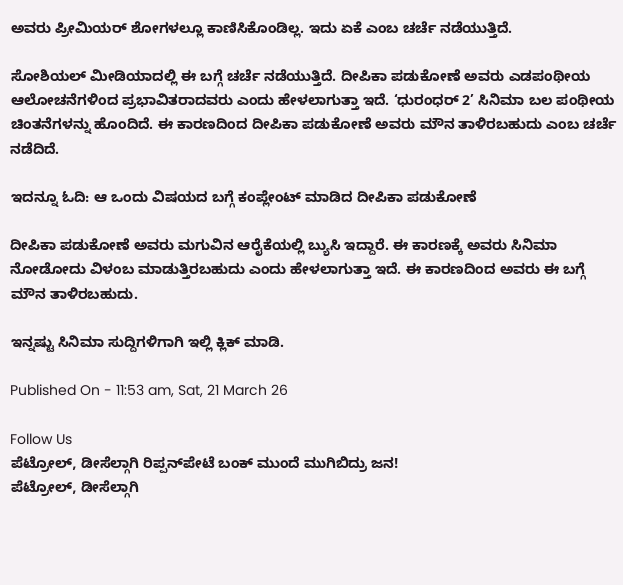ಅವರು ಪ್ರೀಮಿಯರ್ ಶೋಗಳಲ್ಲೂ ಕಾಣಿಸಿಕೊಂಡಿಲ್ಲ. ಇದು ಏಕೆ ಎಂಬ ಚರ್ಚೆ ನಡೆಯುತ್ತಿದೆ.

ಸೋಶಿಯಲ್ ಮೀಡಿಯಾದಲ್ಲಿ ಈ ಬಗ್ಗೆ ಚರ್ಚೆ ನಡೆಯುತ್ತಿದೆ. ದೀಪಿಕಾ ಪಡುಕೋಣೆ ಅವರು ಎಡಪಂಥೀಯ ಆಲೋಚನೆಗಳಿಂದ ಪ್ರಭಾವಿತರಾದವರು ಎಂದು ಹೇಳಲಾಗುತ್ತಾ ಇದೆ. ‘ಧುರಂಧರ್ 2’ ಸಿನಿಮಾ ಬಲ ಪಂಥೀಯ ಚಿಂತನೆಗಳನ್ನು ಹೊಂದಿದೆ. ಈ ಕಾರಣದಿಂದ ದೀಪಿಕಾ ಪಡುಕೋಣೆ ಅವರು ಮೌನ ತಾಳಿರಬಹುದು ಎಂಬ ಚರ್ಚೆ ನಡೆದಿದೆ.

ಇದನ್ನೂ ಓದಿ: ಆ ಒಂದು ವಿಷಯದ ಬಗ್ಗೆ ಕಂಪ್ಲೇಂಟ್ ಮಾಡಿದ ದೀಪಿಕಾ ಪಡುಕೋಣೆ

ದೀಪಿಕಾ ಪಡುಕೋಣೆ ಅವರು ಮಗುವಿನ ಆರೈಕೆಯಲ್ಲಿ ಬ್ಯುಸಿ ಇದ್ದಾರೆ. ಈ ಕಾರಣಕ್ಕೆ ಅವರು ಸಿನಿಮಾ ನೋಡೋದು ವಿಳಂಬ ಮಾಡುತ್ತಿರಬಹುದು ಎಂದು ಹೇಳಲಾಗುತ್ತಾ ಇದೆ. ಈ ಕಾರಣದಿಂದ ಅವರು ಈ ಬಗ್ಗೆ ಮೌನ ತಾಳಿರಬಹುದು.

ಇನ್ನಷ್ಟು ಸಿನಿಮಾ ಸುದ್ದಿಗಳಿಗಾಗಿ ಇಲ್ಲಿ ಕ್ಲಿಕ್ ಮಾಡಿ.

Published On - 11:53 am, Sat, 21 March 26

Follow Us
ಪೆಟ್ರೋಲ್, ಡೀಸೆಲ್ಗಾಗಿ ರಿಪ್ಪನ್‌ಪೇಟೆ ಬಂಕ್ ಮುಂದೆ ಮುಗಿಬಿದ್ರು ಜನ!
ಪೆಟ್ರೋಲ್, ಡೀಸೆಲ್ಗಾಗಿ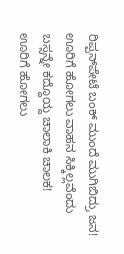ರಿಪ್ಪನ್‌ಪೇಟೆ ಬಂಕ್ ಮುಂದೆ ಮುಗಿಬಿದ್ರು ಜನ!
ಊರಿಗೆ ಹೋಗಲು ವಾಹನ ಸಿಕ್ಕಿಲ್ಲವೆಂದು ಬಸ್ಸನ್ನೇ ಕದ್ದೊಯ್ದ ಚಾಲಾಕಿ ಚಾಲಕ!
ಊರಿಗೆ ಹೋಗಲು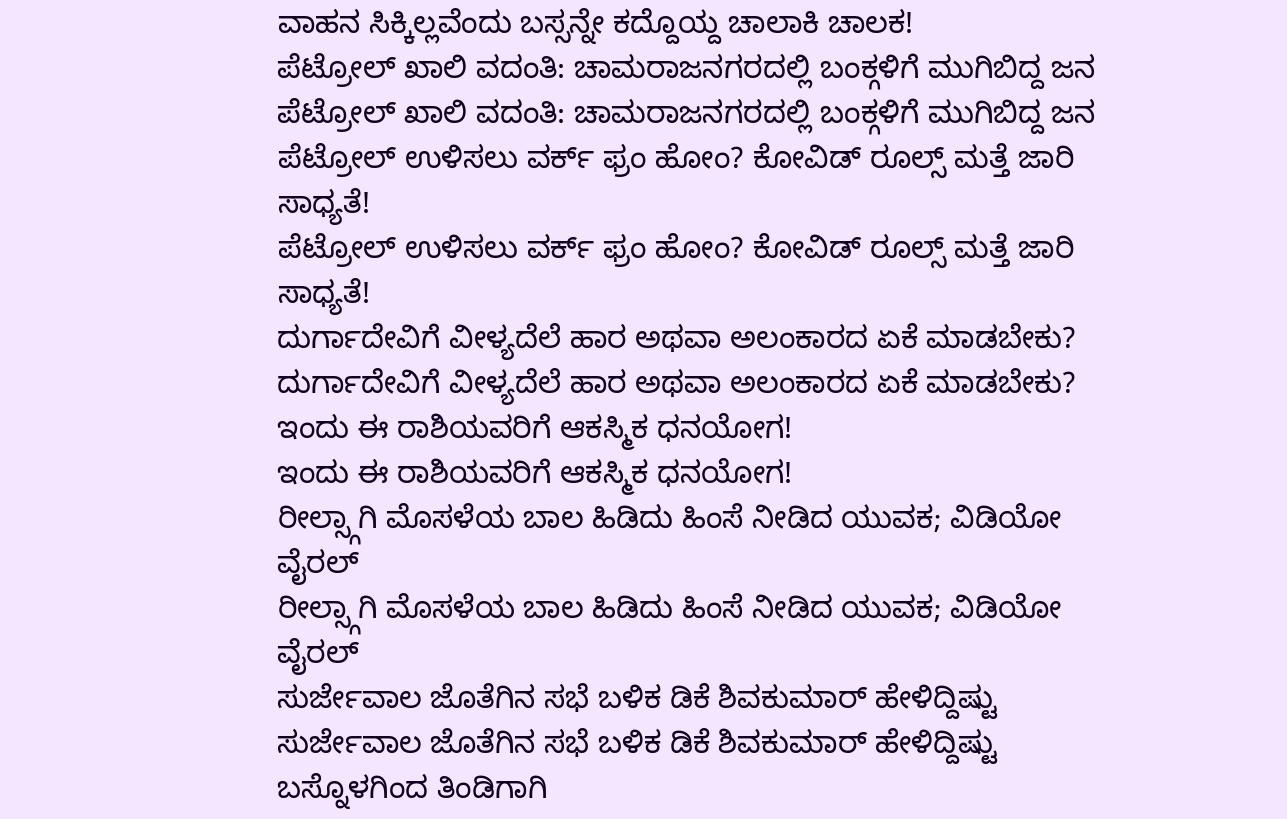ವಾಹನ ಸಿಕ್ಕಿಲ್ಲವೆಂದು ಬಸ್ಸನ್ನೇ ಕದ್ದೊಯ್ದ ಚಾಲಾಕಿ ಚಾಲಕ!
ಪೆಟ್ರೋಲ್ ಖಾಲಿ ವದಂತಿ: ಚಾಮರಾಜನಗರದಲ್ಲಿ ಬಂಕ್ಗಳಿಗೆ ಮುಗಿಬಿದ್ದ ಜನ
ಪೆಟ್ರೋಲ್ ಖಾಲಿ ವದಂತಿ: ಚಾಮರಾಜನಗರದಲ್ಲಿ ಬಂಕ್ಗಳಿಗೆ ಮುಗಿಬಿದ್ದ ಜನ
ಪೆಟ್ರೋಲ್ ಉಳಿಸಲು ವರ್ಕ್ ಫ್ರಂ ಹೋಂ? ಕೋವಿಡ್ ರೂಲ್ಸ್ ಮತ್ತೆ ಜಾರಿ ಸಾಧ್ಯತೆ!
ಪೆಟ್ರೋಲ್ ಉಳಿಸಲು ವರ್ಕ್ ಫ್ರಂ ಹೋಂ? ಕೋವಿಡ್ ರೂಲ್ಸ್ ಮತ್ತೆ ಜಾರಿ ಸಾಧ್ಯತೆ!
ದುರ್ಗಾದೇವಿಗೆ ವೀಳ್ಯದೆಲೆ ಹಾರ ಅಥವಾ ಅಲಂಕಾರದ ಏಕೆ ಮಾಡಬೇಕು?
ದುರ್ಗಾದೇವಿಗೆ ವೀಳ್ಯದೆಲೆ ಹಾರ ಅಥವಾ ಅಲಂಕಾರದ ಏಕೆ ಮಾಡಬೇಕು?
ಇಂದು ಈ ರಾಶಿಯವರಿಗೆ ಆಕಸ್ಮಿಕ ಧನಯೋಗ!
ಇಂದು ಈ ರಾಶಿಯವರಿಗೆ ಆಕಸ್ಮಿಕ ಧನಯೋಗ!
ರೀಲ್ಸ್ಗಾಗಿ ಮೊಸಳೆಯ ಬಾಲ ಹಿಡಿದು ಹಿಂಸೆ ನೀಡಿದ ಯುವಕ; ವಿಡಿಯೋ ವೈರಲ್
ರೀಲ್ಸ್ಗಾಗಿ ಮೊಸಳೆಯ ಬಾಲ ಹಿಡಿದು ಹಿಂಸೆ ನೀಡಿದ ಯುವಕ; ವಿಡಿಯೋ ವೈರಲ್
ಸುರ್ಜೇವಾಲ ಜೊತೆಗಿನ ಸಭೆ ಬಳಿಕ ಡಿಕೆ ಶಿವಕುಮಾರ್ ಹೇಳಿದ್ದಿಷ್ಟು
ಸುರ್ಜೇವಾಲ ಜೊತೆಗಿನ ಸಭೆ ಬಳಿಕ ಡಿಕೆ ಶಿವಕುಮಾರ್ ಹೇಳಿದ್ದಿಷ್ಟು
ಬಸ್ನೊಳಗಿಂದ ತಿಂಡಿಗಾಗಿ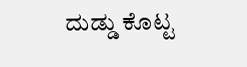ದುಡ್ಡು ಕೊಟ್ಟ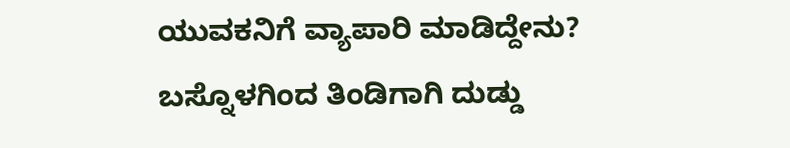ಯುವಕನಿಗೆ ವ್ಯಾಪಾರಿ ಮಾಡಿದ್ದೇನು?
ಬಸ್ನೊಳಗಿಂದ ತಿಂಡಿಗಾಗಿ ದುಡ್ಡು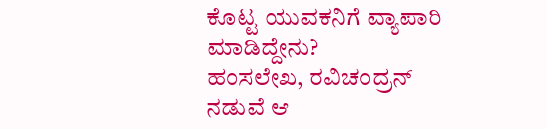ಕೊಟ್ಟ ಯುವಕನಿಗೆ ವ್ಯಾಪಾರಿ ಮಾಡಿದ್ದೇನು?
ಹಂಸಲೇಖ, ರವಿಚಂದ್ರನ್ ನಡುವೆ ಆ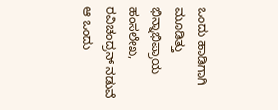ಒಂದು ಹಾಡಿಗಾಗಿ ಮೂಡಿತ್ತು ಭಿನ್ನಾಭಿಪ್ರಾಯ
ಹಂಸಲೇಖ, ರವಿಚಂದ್ರನ್ ನಡುವೆ ಆ ಒಂದು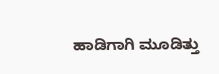ಹಾಡಿಗಾಗಿ ಮೂಡಿತ್ತು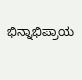ಭಿನ್ನಾಭಿಪ್ರಾಯ